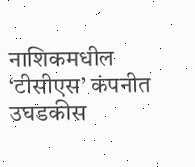नाशिकमधील ‘टीसीएस’ कंपनीत उघडकीस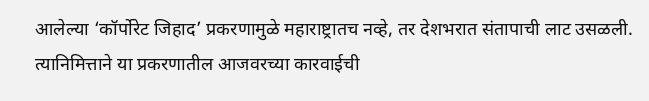आलेल्या ‘कॉर्पोरेट जिहाद’ प्रकरणामुळे महाराष्ट्रातच नव्हे, तर देशभरात संतापाची लाट उसळली. त्यानिमित्ताने या प्रकरणातील आजवरच्या कारवाईची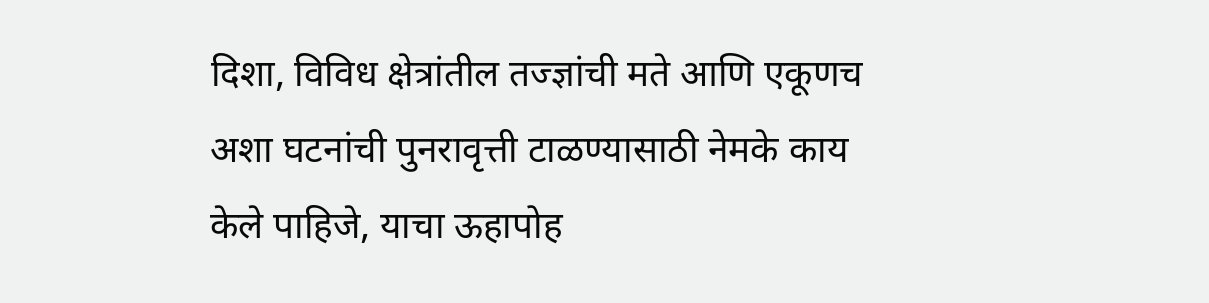दिशा, विविध क्षेत्रांतील तज्ज्ञांची मते आणि एकूणच अशा घटनांची पुनरावृत्ती टाळण्यासाठी नेमके काय केले पाहिजे, याचा ऊहापोह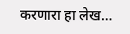करणारा हा लेख…